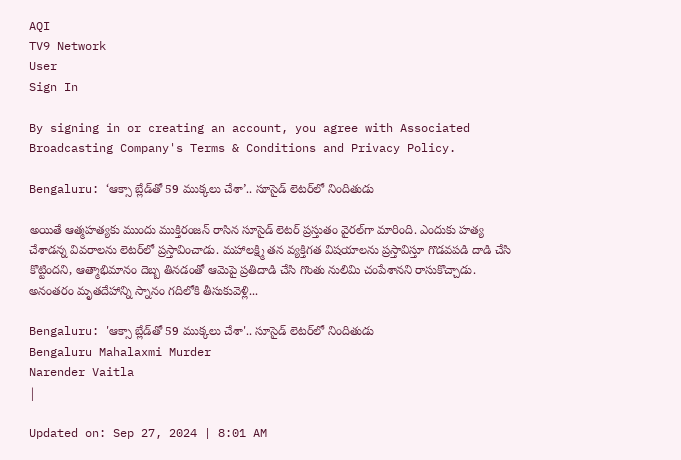AQI
TV9 Network
User
Sign In

By signing in or creating an account, you agree with Associated Broadcasting Company's Terms & Conditions and Privacy Policy.

Bengaluru: ‘ఆక్సా బ్లేడ్‌తో 59 ముక్కలు చేశా’.. సూసైడ్ లెటర్‌లో నిందితుడు

అయితే ఆత్మహత్యకు ముందు ముక్తిరంజన్‌ రాసిన సూసైడ్‌ లెటర్‌ ప్రస్తుతం వైరల్‌గా మారింది. ఎందుకు హత్య చేశాడన్న వివరాలను లెటర్‌లో ప్రస్తావించాడు. మహాలక్ష్మి తన వ్యక్తిగత విషయాలను ప్రస్తావిస్తూ గొడవపడి దాడి చేసి కొట్టిందని, ఆత్మాభిమానం దెబ్బ తినడంతో ఆమెపై ప్రతిదాడి చేసి గొంతు నులిమి చంపేశానని రాసుకొచ్చాడు. అనంతరం మృతదేహాన్ని స్నానం గదిలోకి తీసుకువెళ్లి...

Bengaluru: 'ఆక్సా బ్లేడ్‌తో 59 ముక్కలు చేశా'.. సూసైడ్ లెటర్‌లో నిందితుడు
Bengaluru Mahalaxmi Murder
Narender Vaitla
|

Updated on: Sep 27, 2024 | 8:01 AM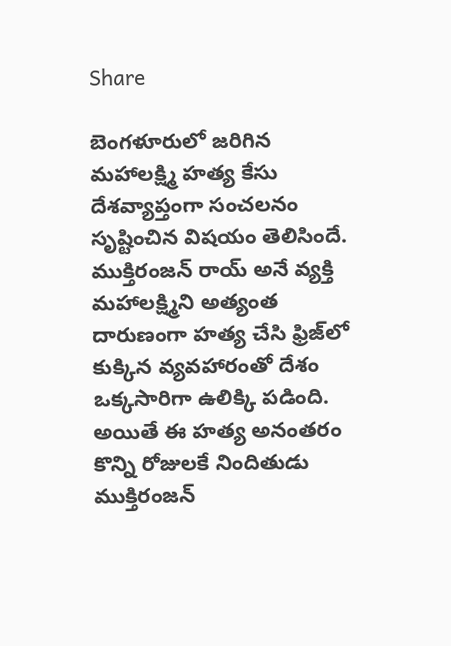Share

బెంగళూరులో జరిగిన మహాలక్ష్మి హత్య కేసు దేశవ్యాప్తంగా సంచలనం సృష్టించిన విషయం తెలిసిందే. ముక్తిరంజన్‌ రాయ్‌ అనే వ్యక్తి మహాలక్ష్మిని అత్యంత దారుణంగా హత్య చేసి ఫ్రిజ్‌లో కుక్కిన వ్యవహారంతో దేశం ఒక్కసారిగా ఉలిక్కి పడింది. అయితే ఈ హత్య అనంతరం కొన్ని రోజులకే నిందితుడు ముక్తిరంజన్‌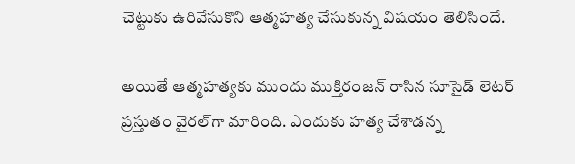చెట్టుకు ఉరివేసుకొని ఆత్మహత్య చేసుకున్న విషయం తెలిసిందే.

అయితే ఆత్మహత్యకు ముందు ముక్తిరంజన్‌ రాసిన సూసైడ్‌ లెటర్‌ ప్రస్తుతం వైరల్‌గా మారింది. ఎందుకు హత్య చేశాడన్న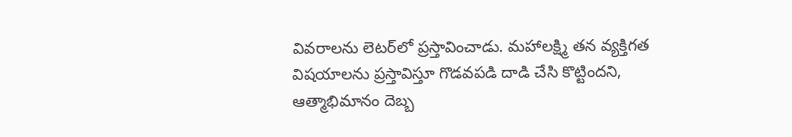వివరాలను లెటర్‌లో ప్రస్తావించాడు. మహాలక్ష్మి తన వ్యక్తిగత విషయాలను ప్రస్తావిస్తూ గొడవపడి దాడి చేసి కొట్టిందని, ఆత్మాభిమానం దెబ్బ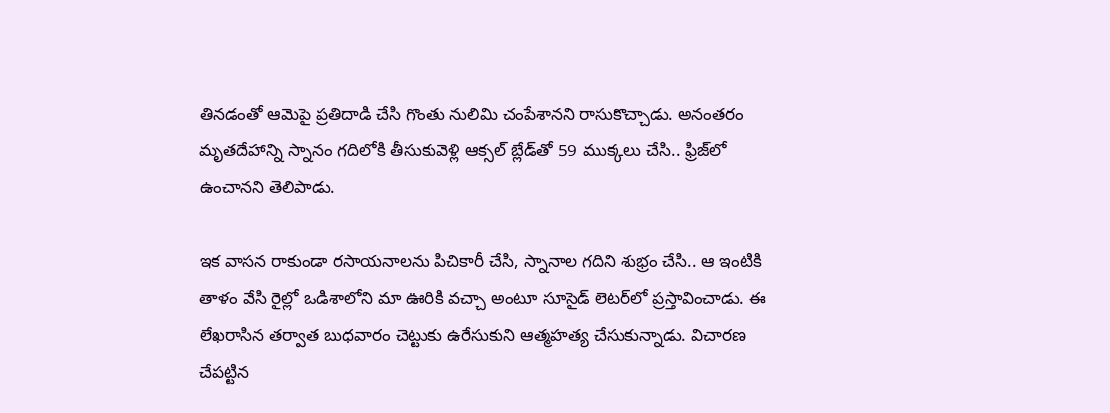తినడంతో ఆమెపై ప్రతిదాడి చేసి గొంతు నులిమి చంపేశానని రాసుకొచ్చాడు. అనంతరం మృతదేహాన్ని స్నానం గదిలోకి తీసుకువెళ్లి ఆక్సల్‌ బ్లేడ్‌తో 59 ముక్కలు చేసి.. ఫ్రిజ్‌లో ఉంచానని తెలిపాడు.

ఇక వాసన రాకుండా రసాయనాలను పిచికారీ చేసి, స్నానాల గదిని శుభ్రం చేసి.. ఆ ఇంటికి తాళం వేసి రైల్లో ఒడిశాలోని మా ఊరికి వచ్చా అంటూ సూసైడ్ లెటర్‌లో ప్రస్తావించాడు. ఈ లేఖరాసిన తర్వాత బుధవారం చెట్టుకు ఉరేసుకుని ఆత్మహత్య చేసుకున్నాడు. విచారణ చేపట్టిన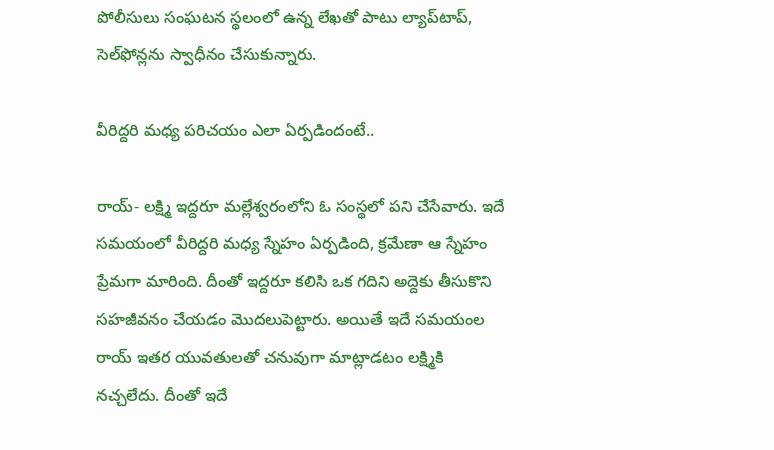పోలీసులు సంఘటన స్థలంలో ఉన్న లేఖతో పాటు ల్యాప్‌టాప్, సెల్‌ఫోన్లను స్వాధీనం చేసుకున్నారు.

వీరిద్దరి మధ్య పరిచయం ఎలా ఏర్పడిందంటే..

రాయ్‌- లక్ష్మి ఇద్దరూ మల్లేశ్వరంలోని ఓ సంస్థలో పని చేసేవారు. ఇదే సమయంలో వీరిద్దరి మధ్య స్నేహం ఏర్పడింది, క్రమేణా ఆ స్నేహం ప్రేమగా మారింది. దీంతో ఇద్దరూ కలిసి ఒక గదిని అద్దెకు తీసుకొని సహజీవనం చేయడం మొదలుపెట్టారు. అయితే ఇదే సమయంల రాయ్‌ ఇతర యువతులతో చనువుగా మాట్లాడటం లక్ష్మికి నచ్చలేదు. దీంతో ఇదే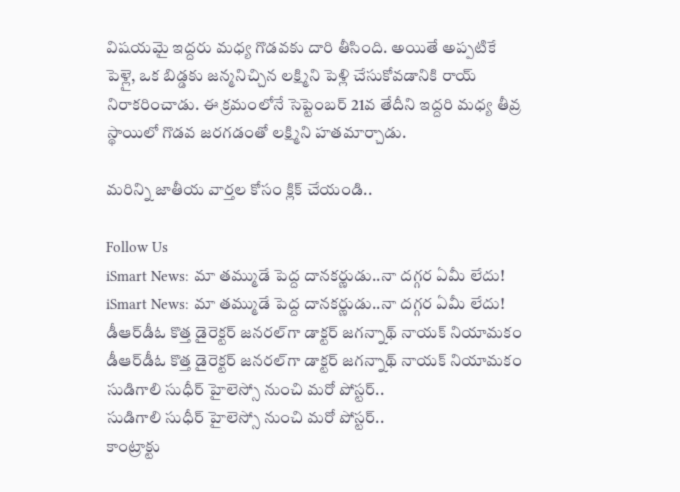విషయమై ఇద్దరు మధ్య గొడవకు దారి తీసింది. అయితే అప్పటికే పెళ్లై, ఒక బిడ్డకు జన్మనిచ్చిన లక్ష్మిని పెళ్లి చేసుకోవడానికి రాయ్‌ నిరాకరించాడు. ఈ క్రమంలోనే సెప్టెంబర్‌ 21వ తేదీని ఇద్దరి మధ్య తీవ్ర స్థాయిలో గొడవ జరగడంతో లక్ష్మిని హతమార్చాడు.

మరిన్ని జాతీయ వార్తల కోసం క్లిక్ చేయండి..

Follow Us
iSmart News: మా తమ్ముడే పెద్ద దానకర్ణుడు..నా దగ్గర ఏమీ లేదు!
iSmart News: మా తమ్ముడే పెద్ద దానకర్ణుడు..నా దగ్గర ఏమీ లేదు!
డీఆర్‌డీఓ కొత్త డైరెక్టర్ జనరల్‌గా డాక్టర్ జగన్నాథ్ నాయక్ నియామకం
డీఆర్‌డీఓ కొత్త డైరెక్టర్ జనరల్‌గా డాక్టర్ జగన్నాథ్ నాయక్ నియామకం
సుడిగాలి సుధీర్ హైలెస్సో నుంచి మరో పోస్టర్..
సుడిగాలి సుధీర్ హైలెస్సో నుంచి మరో పోస్టర్..
కాంట్రాక్టు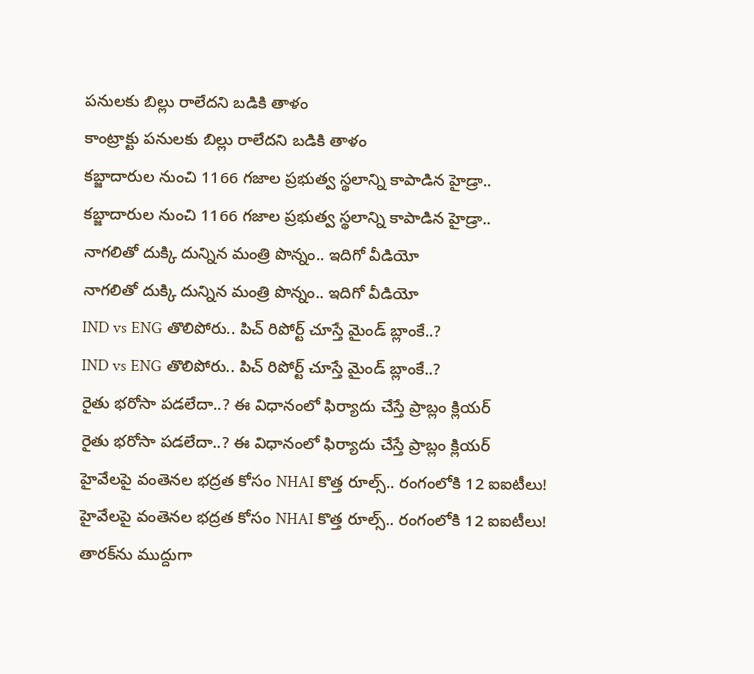పనులకు బిల్లు రాలేదని బడికి తాళం
కాంట్రాక్టు పనులకు బిల్లు రాలేదని బడికి తాళం
కబ్జాదారుల నుంచి 1166 గజాల ప్రభుత్వ స్థలాన్ని కాపాడిన హైడ్రా..
కబ్జాదారుల నుంచి 1166 గజాల ప్రభుత్వ స్థలాన్ని కాపాడిన హైడ్రా..
నాగలితో దుక్కి దున్నిన మంత్రి పొన్నం.. ఇదిగో వీడియో
నాగలితో దుక్కి దున్నిన మంత్రి పొన్నం.. ఇదిగో వీడియో
IND vs ENG తొలిపోరు.. పిచ్ రిపోర్ట్ చూస్తే మైండ్ బ్లాంకే..?
IND vs ENG తొలిపోరు.. పిచ్ రిపోర్ట్ చూస్తే మైండ్ బ్లాంకే..?
రైతు భరోసా పడలేదా..? ఈ విధానంలో ఫిర్యాదు చేస్తే ప్రాబ్లం క్లియర్
రైతు భరోసా పడలేదా..? ఈ విధానంలో ఫిర్యాదు చేస్తే ప్రాబ్లం క్లియర్
హైవేలపై వంతెనల భద్రత కోసం NHAI కొత్త రూల్స్.. రంగంలోకి 12 ఐఐటీలు!
హైవేలపై వంతెనల భద్రత కోసం NHAI కొత్త రూల్స్.. రంగంలోకి 12 ఐఐటీలు!
తారక్‌ను ముద్దుగా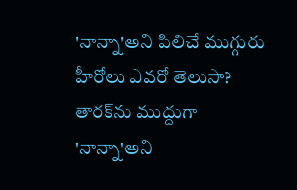'నాన్నా'అని పిలిచే ముగ్గురు హీరోలు ఎవరో తెలుసా?
తారక్‌ను ముద్దుగా 'నాన్నా'అని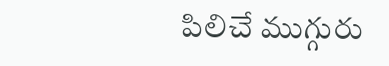పిలిచే ముగ్గురు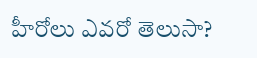హీరోలు ఎవరో తెలుసా?